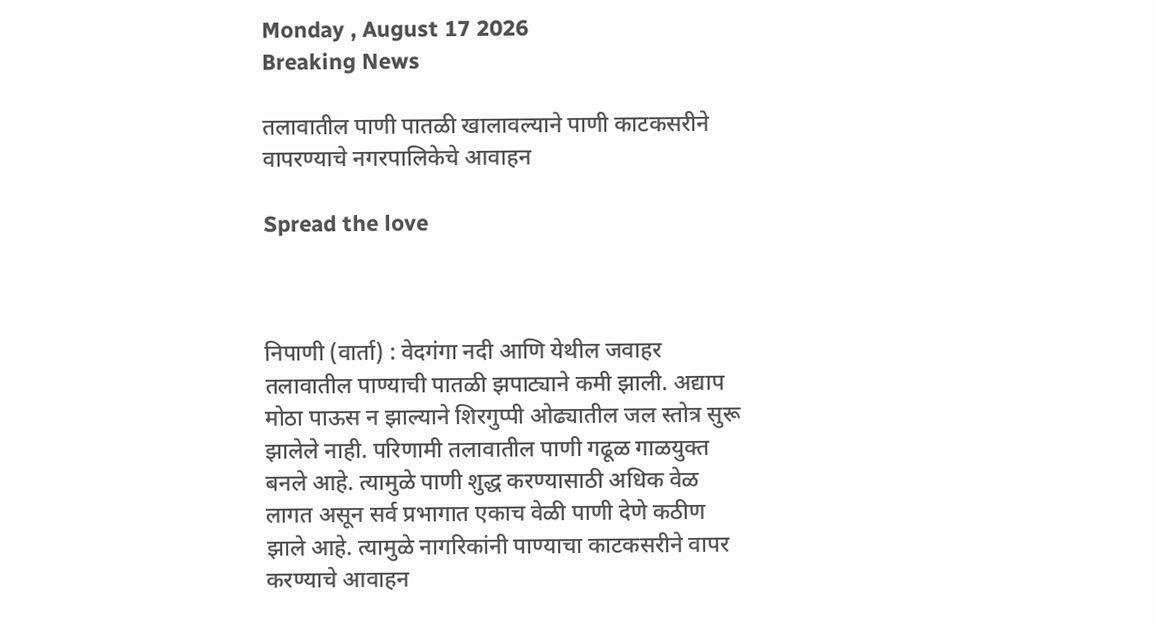Monday , August 17 2026
Breaking News

तलावातील पाणी पातळी खालावल्याने पाणी काटकसरीने वापरण्याचे नगरपालिकेचे आवाहन

Spread the love



निपाणी (वार्ता) : वेदगंगा नदी आणि येथील जवाहर तलावातील पाण्याची पातळी झपाट्याने कमी झाली. अद्याप मोठा पाऊस न झाल्याने शिरगुप्पी ओढ्यातील जल स्तोत्र सुरू झालेले नाही. परिणामी तलावातील पाणी गढूळ गाळयुक्त बनले आहे. त्यामुळे पाणी शुद्ध करण्यासाठी अधिक वेळ लागत असून सर्व प्रभागात एकाच वेळी पाणी देणे कठीण झाले आहे. त्यामुळे नागरिकांनी पाण्याचा काटकसरीने वापर करण्याचे आवाहन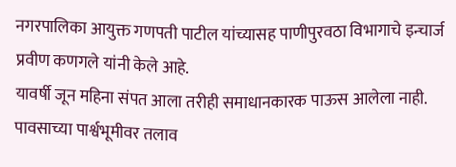नगरपालिका आयुक्त गणपती पाटील यांच्यासह पाणीपुरवठा विभागाचे इन्चार्ज प्रवीण कणगले यांनी केले आहे.
यावर्षी जून महिना संपत आला तरीही समाधानकारक पाऊस आलेला नाही. पावसाच्या पार्श्वभूमीवर तलाव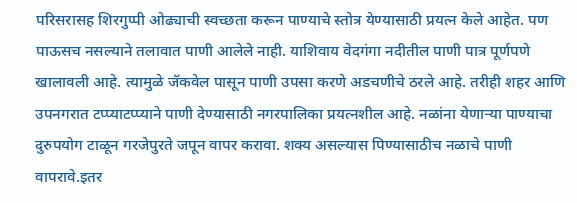परिसरासह शिरगुप्पी ओढ्याची स्वच्छता करून पाण्याचे स्तोत्र येण्यासाठी प्रयत्न केले आहेत. पण पाऊसच नसल्याने तलावात पाणी आलेले नाही. याशिवाय वेदगंगा नदीतील पाणी पात्र पूर्णपणे खालावली आहे. त्यामुळे जॅकवेल पासून पाणी उपसा करणे अडचणीचे ठरले आहे. तरीही शहर आणि उपनगरात टप्प्याटप्प्याने पाणी देण्यासाठी नगरपालिका प्रयत्नशील आहे. नळांना येणाऱ्या पाण्याचा दुरुपयोग टाळून गरजेपुरते जपून वापर करावा. शक्य असल्यास पिण्यासाठीच नळाचे पाणी वापरावे.इतर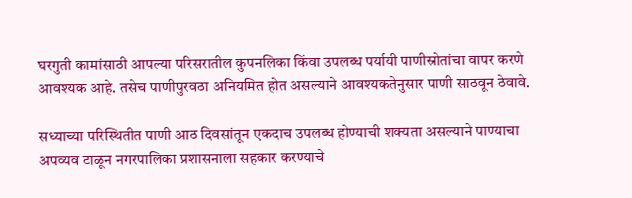घरगुती कामांसाठी आपल्या परिसरातील कुपनलिका किंवा उपलब्ध पर्यायी पाणीस्रोतांचा वापर करणे आवश्यक आहे. तसेच पाणीपुरवठा अनियमित होत असल्याने आवश्यकतेनुसार पाणी साठवून ठेवावे.

सध्याच्या परिस्थितीत पाणी आठ दिवसांतून एकदाच उपलब्ध होण्याची शक्यता असल्याने पाण्याचा अपव्यव टाळून नगरपालिका प्रशासनाला सहकार करण्याचे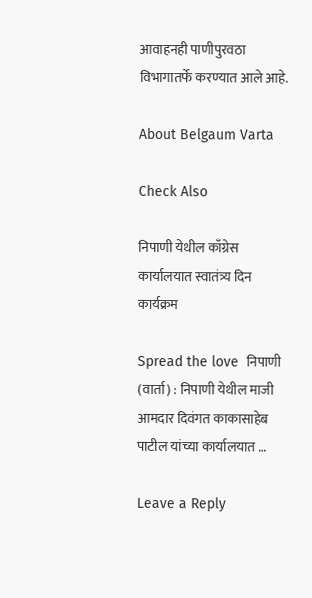आवाहनही पाणीपुरवठा विभागातर्फे करण्यात आले आहे.

About Belgaum Varta

Check Also

निपाणी येथील काँग्रेस कार्यालयात स्वातंत्र्य दिन कार्यक्रम

Spread the love  निपाणी (वार्ता) : निपाणी येथील माजी आमदार दिवंगत काकासाहेब पाटील यांच्या कार्यालयात …

Leave a Reply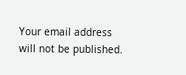Your email address will not be published.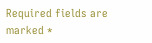Required fields are marked *